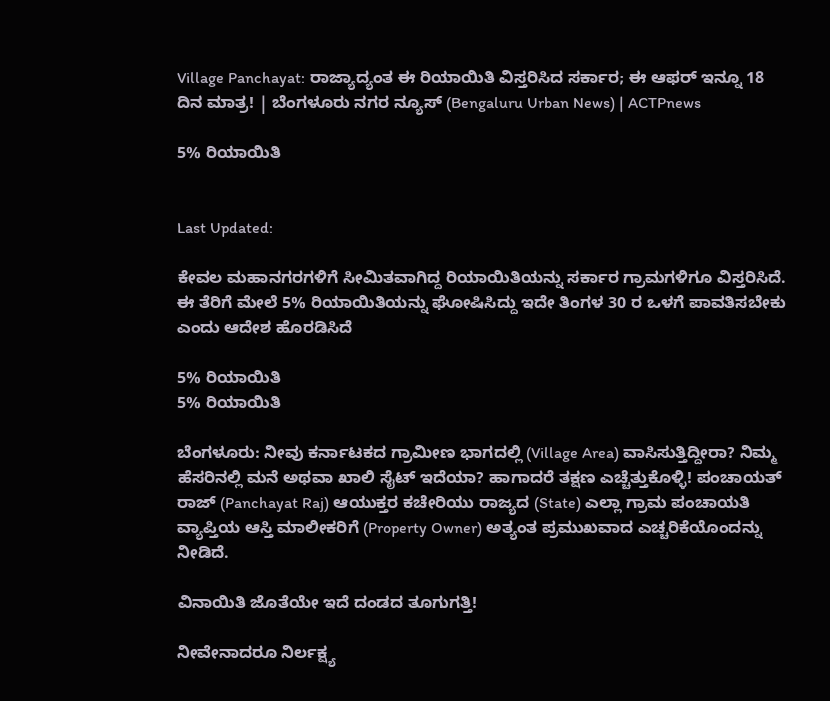Village Panchayat: ರಾಜ್ಯಾದ್ಯಂತ ಈ ರಿಯಾಯಿತಿ ವಿಸ್ತರಿಸಿದ ಸರ್ಕಾರ; ಈ ಆಫರ್‌ ಇನ್ನೂ 18 ದಿನ ಮಾತ್ರ! | ಬೆಂಗಳೂರು ನಗರ ನ್ಯೂಸ್ (Bengaluru Urban News) | ACTPnews

5% ರಿಯಾಯಿತಿ


Last Updated:

ಕೇವಲ ಮಹಾನಗರಗಳಿಗೆ ಸೀಮಿತವಾಗಿದ್ದ ರಿಯಾಯಿತಿಯನ್ನು ಸರ್ಕಾರ ಗ್ರಾಮಗಳಿಗೂ ವಿಸ್ತರಿಸಿದೆ. ಈ ತೆರಿಗೆ ಮೇಲೆ 5% ರಿಯಾಯಿತಿಯನ್ನು ಘೋಷಿಸಿದ್ದು ಇದೇ ತಿಂಗಳ 30 ರ ಒಳಗೆ ಪಾವತಿಸಬೇಕು ಎಂದು ಆದೇಶ ಹೊರಡಿಸಿದೆ

5% ರಿಯಾಯಿತಿ
5% ರಿಯಾಯಿತಿ

ಬೆಂಗಳೂರು: ನೀವು ಕರ್ನಾಟಕದ ಗ್ರಾಮೀಣ ಭಾಗದಲ್ಲಿ (Village Area) ವಾಸಿಸುತ್ತಿದ್ದೀರಾ? ನಿಮ್ಮ ಹೆಸರಿನಲ್ಲಿ ಮನೆ ಅಥವಾ ಖಾಲಿ ಸೈಟ್ ಇದೆಯಾ? ಹಾಗಾದರೆ ತಕ್ಷಣ ಎಚ್ಚೆತ್ತುಕೊಳ್ಳಿ! ಪಂಚಾಯತ್ ರಾಜ್ (Panchayat Raj) ಆಯುಕ್ತರ ಕಚೇರಿಯು ರಾಜ್ಯದ (State) ಎಲ್ಲಾ ಗ್ರಾಮ ಪಂಚಾಯತಿ ವ್ಯಾಪ್ತಿಯ ಆಸ್ತಿ ಮಾಲೀಕರಿಗೆ (Property Owner) ಅತ್ಯಂತ ಪ್ರಮುಖವಾದ ಎಚ್ಚರಿಕೆಯೊಂದನ್ನು ನೀಡಿದೆ.

ವಿನಾಯಿತಿ ಜೊತೆಯೇ ಇದೆ ದಂಡದ ತೂಗುಗತ್ತಿ!

ನೀವೇನಾದರೂ ನಿರ್ಲಕ್ಷ್ಯ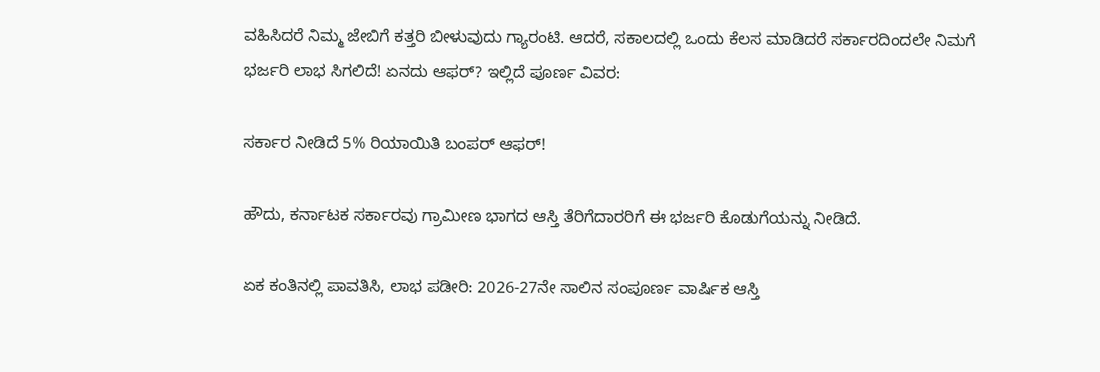ವಹಿಸಿದರೆ ನಿಮ್ಮ ಜೇಬಿಗೆ ಕತ್ತರಿ ಬೀಳುವುದು ಗ್ಯಾರಂಟಿ. ಆದರೆ, ಸಕಾಲದಲ್ಲಿ ಒಂದು ಕೆಲಸ ಮಾಡಿದರೆ ಸರ್ಕಾರದಿಂದಲೇ ನಿಮಗೆ ಭರ್ಜರಿ ಲಾಭ ಸಿಗಲಿದೆ! ಏನದು ಆಫರ್? ಇಲ್ಲಿದೆ ಪೂರ್ಣ ವಿವರ:

ಸರ್ಕಾರ ನೀಡಿದೆ 5% ರಿಯಾಯಿತಿ ಬಂಪರ್ ಆಫರ್!

ಹೌದು, ಕರ್ನಾಟಕ ಸರ್ಕಾರವು ಗ್ರಾಮೀಣ ಭಾಗದ ಆಸ್ತಿ ತೆರಿಗೆದಾರರಿಗೆ ಈ ಭರ್ಜರಿ ಕೊಡುಗೆಯನ್ನು ನೀಡಿದೆ.

ಏಕ ಕಂತಿನಲ್ಲಿ ಪಾವತಿಸಿ, ಲಾಭ ಪಡೀರಿ: 2026-27ನೇ ಸಾಲಿನ ಸಂಪೂರ್ಣ ವಾರ್ಷಿಕ ಆಸ್ತಿ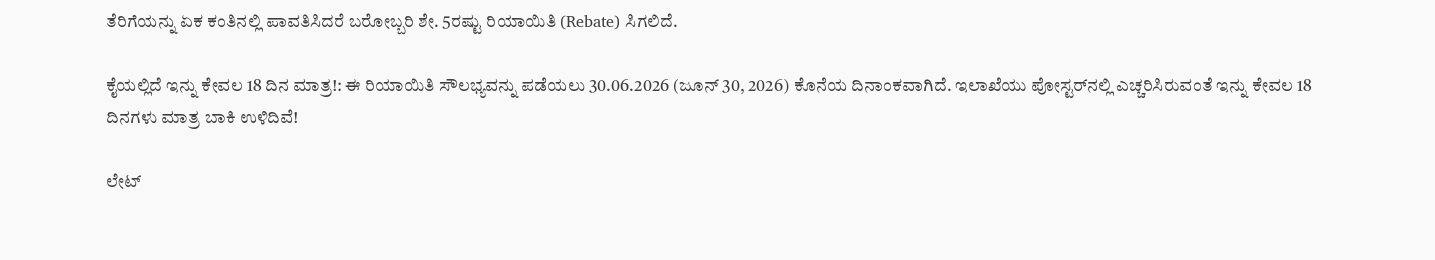ತೆರಿಗೆಯನ್ನು ಏಕ ಕಂತಿನಲ್ಲಿ ಪಾವತಿಸಿದರೆ ಬರೋಬ್ಬರಿ ಶೇ. 5ರಷ್ಟು ರಿಯಾಯಿತಿ (Rebate) ಸಿಗಲಿದೆ.

ಕೈಯಲ್ಲಿದೆ ಇನ್ನು ಕೇವಲ 18 ದಿನ ಮಾತ್ರ!: ಈ ರಿಯಾಯಿತಿ ಸೌಲಭ್ಯವನ್ನು ಪಡೆಯಲು 30.06.2026 (ಜೂನ್ 30, 2026) ಕೊನೆಯ ದಿನಾಂಕವಾಗಿದೆ. ಇಲಾಖೆಯು ಪೋಸ್ಟರ್‌ನಲ್ಲಿ ಎಚ್ಚರಿಸಿರುವಂತೆ ಇನ್ನು ಕೇವಲ 18 ದಿನಗಳು ಮಾತ್ರ ಬಾಕಿ ಉಳಿದಿವೆ!

ಲೇಟ್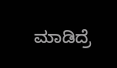ಮಾಡಿದ್ರೆ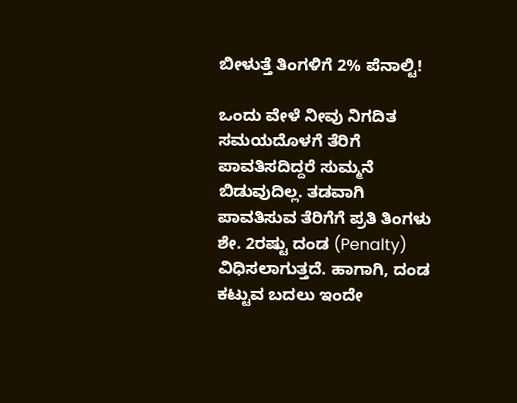ಬೀಳುತ್ತೆ ತಿಂಗಳಿಗೆ 2% ಪೆನಾಲ್ಟಿ!

ಒಂದು ವೇಳೆ ನೀವು ನಿಗದಿತ ಸಮಯದೊಳಗೆ ತೆರಿಗೆ ಪಾವತಿಸದಿದ್ದರೆ ಸುಮ್ಮನೆ ಬಿಡುವುದಿಲ್ಲ. ತಡವಾಗಿ ಪಾವತಿಸುವ ತೆರಿಗೆಗೆ ಪ್ರತಿ ತಿಂಗಳು ಶೇ. 2ರಷ್ಟು ದಂಡ (Penalty) ವಿಧಿಸಲಾಗುತ್ತದೆ. ಹಾಗಾಗಿ, ದಂಡ ಕಟ್ಟುವ ಬದಲು ಇಂದೇ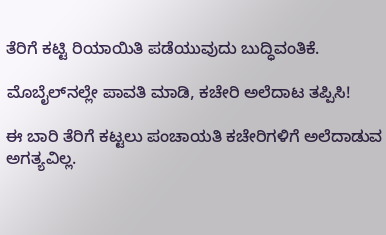ತೆರಿಗೆ ಕಟ್ಟಿ ರಿಯಾಯಿತಿ ಪಡೆಯುವುದು ಬುದ್ಧಿವಂತಿಕೆ.

ಮೊಬೈಲ್‌ನಲ್ಲೇ ಪಾವತಿ ಮಾಡಿ, ಕಚೇರಿ ಅಲೆದಾಟ ತಪ್ಪಿಸಿ!

ಈ ಬಾರಿ ತೆರಿಗೆ ಕಟ್ಟಲು ಪಂಚಾಯತಿ ಕಚೇರಿಗಳಿಗೆ ಅಲೆದಾಡುವ ಅಗತ್ಯವಿಲ್ಲ.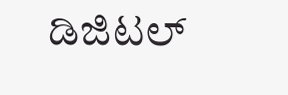ಡಿಜಿಟಲ್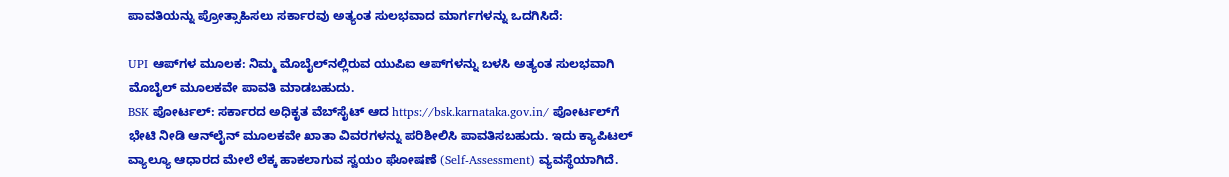ಪಾವತಿಯನ್ನು ಪ್ರೋತ್ಸಾಹಿಸಲು ಸರ್ಕಾರವು ಅತ್ಯಂತ ಸುಲಭವಾದ ಮಾರ್ಗಗಳನ್ನು ಒದಗಿಸಿದೆ:

UPI ಆಪ್‌ಗಳ ಮೂಲಕ: ನಿಮ್ಮ ಮೊಬೈಲ್‌ನಲ್ಲಿರುವ ಯುಪಿಐ ಆಪ್‌ಗಳನ್ನು ಬಳಸಿ ಅತ್ಯಂತ ಸುಲಭವಾಗಿ ಮೊಬೈಲ್ ಮೂಲಕವೇ ಪಾವತಿ ಮಾಡಬಹುದು.
BSK ಪೋರ್ಟಲ್: ಸರ್ಕಾರದ ಅಧಿಕೃತ ವೆಬ್‌ಸೈಟ್ ಆದ https://bsk.karnataka.gov.in/ ಪೋರ್ಟಲ್‌ಗೆ ಭೇಟಿ ನೀಡಿ ಆನ್‌ಲೈನ್ ಮೂಲಕವೇ ಖಾತಾ ವಿವರಗಳನ್ನು ಪರಿಶೀಲಿಸಿ ಪಾವತಿಸಬಹುದು. ಇದು ಕ್ಯಾಪಿಟಲ್ ವ್ಯಾಲ್ಯೂ ಆಧಾರದ ಮೇಲೆ ಲೆಕ್ಕ ಹಾಕಲಾಗುವ ಸ್ವಯಂ ಘೋಷಣೆ (Self-Assessment) ವ್ಯವಸ್ಥೆಯಾಗಿದೆ.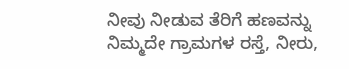ನೀವು ನೀಡುವ ತೆರಿಗೆ ಹಣವನ್ನು ನಿಮ್ಮದೇ ಗ್ರಾಮಗಳ ರಸ್ತೆ, ನೀರು,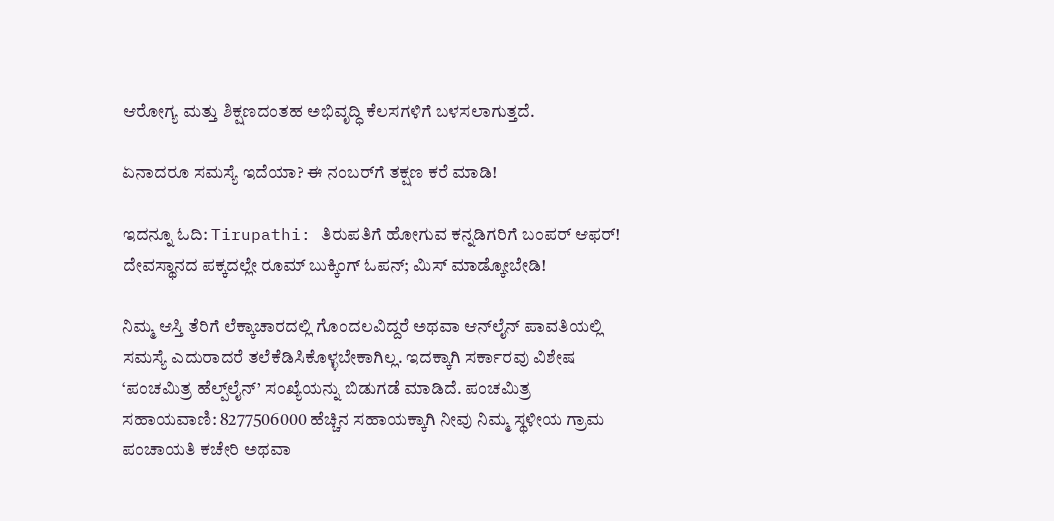ಆರೋಗ್ಯ ಮತ್ತು ಶಿಕ್ಷಣದಂತಹ ಅಭಿವೃದ್ಧಿ ಕೆಲಸಗಳಿಗೆ ಬಳಸಲಾಗುತ್ತದೆ.

ಏನಾದರೂ ಸಮಸ್ಯೆ ಇದೆಯಾ? ಈ ನಂಬರ್‌ಗೆ ತಕ್ಷಣ ಕರೆ ಮಾಡಿ!

ಇದನ್ನೂ ಓದಿ: Tirupathi: ತಿರುಪತಿಗೆ ಹೋಗುವ ಕನ್ನಡಿಗರಿಗೆ ಬಂಪರ್ ಆಫರ್! ದೇವಸ್ಥಾನದ ಪಕ್ಕದಲ್ಲೇ ರೂಮ್ ಬುಕ್ಕಿಂಗ್ ಓಪನ್; ಮಿಸ್ ಮಾಡ್ಕೋಬೇಡಿ!

ನಿಮ್ಮ ಆಸ್ತಿ ತೆರಿಗೆ ಲೆಕ್ಕಾಚಾರದಲ್ಲಿ ಗೊಂದಲವಿದ್ದರೆ ಅಥವಾ ಆನ್‌ಲೈನ್ ಪಾವತಿಯಲ್ಲಿ ಸಮಸ್ಯೆ ಎದುರಾದರೆ ತಲೆಕೆಡಿಸಿಕೊಳ್ಳಬೇಕಾಗಿಲ್ಲ. ಇದಕ್ಕಾಗಿ ಸರ್ಕಾರವು ವಿಶೇಷ ‘ಪಂಚಮಿತ್ರ ಹೆಲ್ಪ್‌ಲೈನ್’ ಸಂಖ್ಯೆಯನ್ನು ಬಿಡುಗಡೆ ಮಾಡಿದೆ. ಪಂಚಮಿತ್ರ ಸಹಾಯವಾಣಿ: 8277506000 ಹೆಚ್ಚಿನ ಸಹಾಯಕ್ಕಾಗಿ ನೀವು ನಿಮ್ಮ ಸ್ಥಳೀಯ ಗ್ರಾಮ ಪಂಚಾಯತಿ ಕಚೇರಿ ಅಥವಾ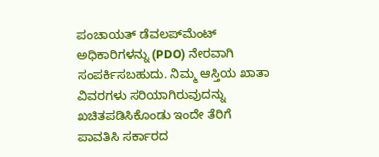ಪಂಚಾಯತ್ ಡೆವಲಪ್‌ಮೆಂಟ್ ಅಧಿಕಾರಿಗಳನ್ನು (PDO) ನೇರವಾಗಿ ಸಂಪರ್ಕಿಸಬಹುದು. ನಿಮ್ಮ ಆಸ್ತಿಯ ಖಾತಾ ವಿವರಗಳು ಸರಿಯಾಗಿರುವುದನ್ನು ಖಚಿತಪಡಿಸಿಕೊಂಡು ಇಂದೇ ತೆರಿಗೆ ಪಾವತಿಸಿ ಸರ್ಕಾರದ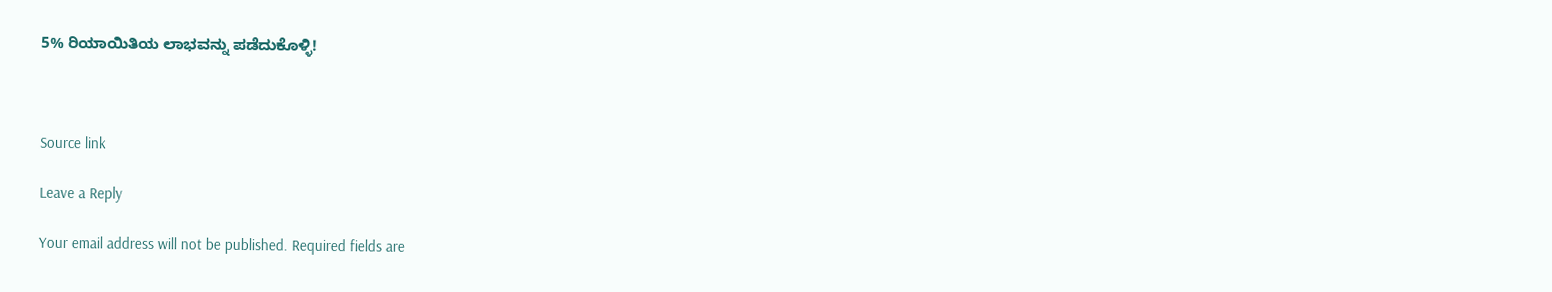5% ರಿಯಾಯಿತಿಯ ಲಾಭವನ್ನು ಪಡೆದುಕೊಳ್ಳಿ!



Source link

Leave a Reply

Your email address will not be published. Required fields are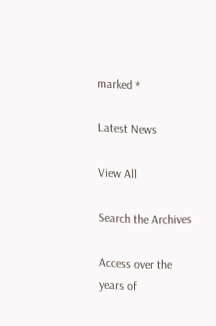marked *

Latest News

View All

Search the Archives

Access over the years of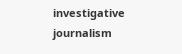investigative journalism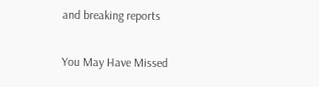and breaking reports

You May Have Missed